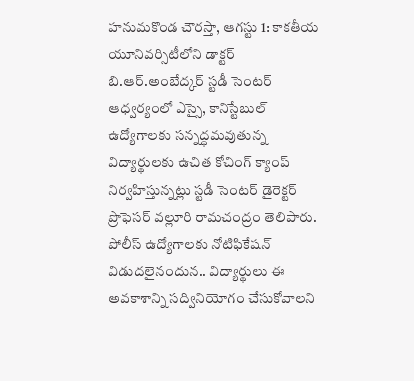హనుమకొండ చౌరస్తా, ఆగస్టు 1: కాకతీయ యూనివర్సిటీలోని డాక్టర్ బి.ఆర్.అంబేద్కర్ స్టడీ సెంటర్ ఆధ్వర్యంలో ఎస్సై, కానిస్టేబుల్ ఉద్యోగాలకు సన్నద్ధమవుతున్న విద్యార్థులకు ఉచిత కోచింగ్ క్యాంప్ నిర్వహిస్తున్నట్లు స్టడీ సెంటర్ డైరెక్టర్ ప్రొఫెసర్ వల్లూరి రామచంద్రం తెలిపారు. పోలీస్ ఉద్యోగాలకు నోటిఫికేషన్ విడుదలైనందున.. విద్యార్థులు ఈ అవకాశాన్ని సద్వినియోగం చేసుకోవాలని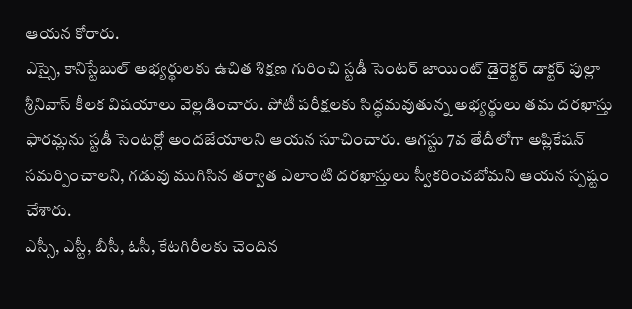ఆయన కోరారు.
ఎస్సై, కానిస్టేబుల్ అభ్యర్థులకు ఉచిత శిక్షణ గురించి స్టడీ సెంటర్ జాయింట్ డైరెక్టర్ డాక్టర్ పుల్లా శ్రీనివాస్ కీలక విషయాలు వెల్లడించారు. పోటీ పరీక్షలకు సిద్ధమవుతున్న అభ్యర్థులు తమ దరఖాస్తు ఫారమ్లను స్టడీ సెంటర్లో అందజేయాలని ఆయన సూచించారు. ఆగస్టు 7వ తేదీలోగా అప్లికేషన్ సమర్పించాలని, గడువు ముగిసిన తర్వాత ఎలాంటి దరఖాస్తులు స్వీకరించబోమని ఆయన స్పష్టం చేశారు.
ఎస్సీ, ఎస్టీ, బీసీ, ఓసీ, కేటగిరీలకు చెందిన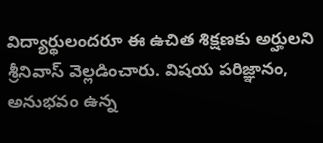విద్యార్థులందరూ ఈ ఉచిత శిక్షణకు అర్హులని శ్రీనివాస్ వెల్లడించారు. విషయ పరిజ్ఞానం, అనుభవం ఉన్న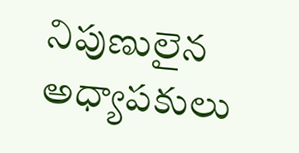నిపుణులైన అధ్యాపకులు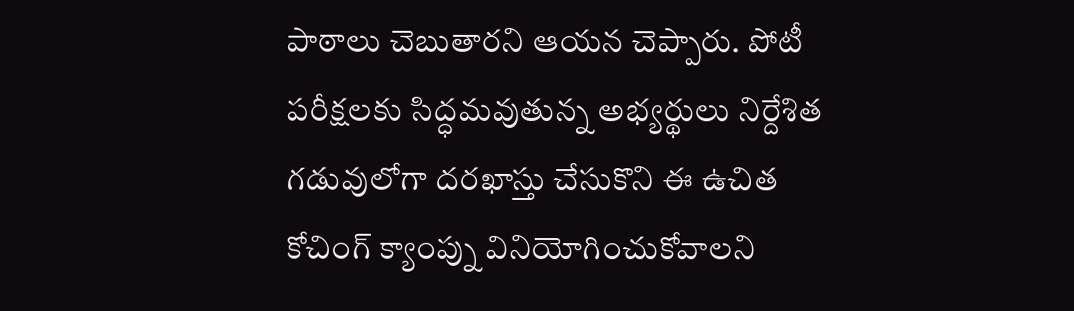పాఠాలు చెబుతారని ఆయన చెప్పారు. పోటీ పరీక్షలకు సిద్ధమవుతున్న అభ్యర్థులు నిర్దేశిత గడువులోగా దరఖాస్తు చేసుకొని ఈ ఉచిత కోచింగ్ క్యాంప్ను వినియోగించుకోవాలని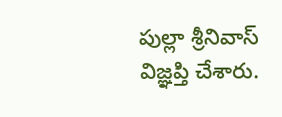పుల్లా శ్రీనివాస్ విజ్ఞప్తి చేశారు.